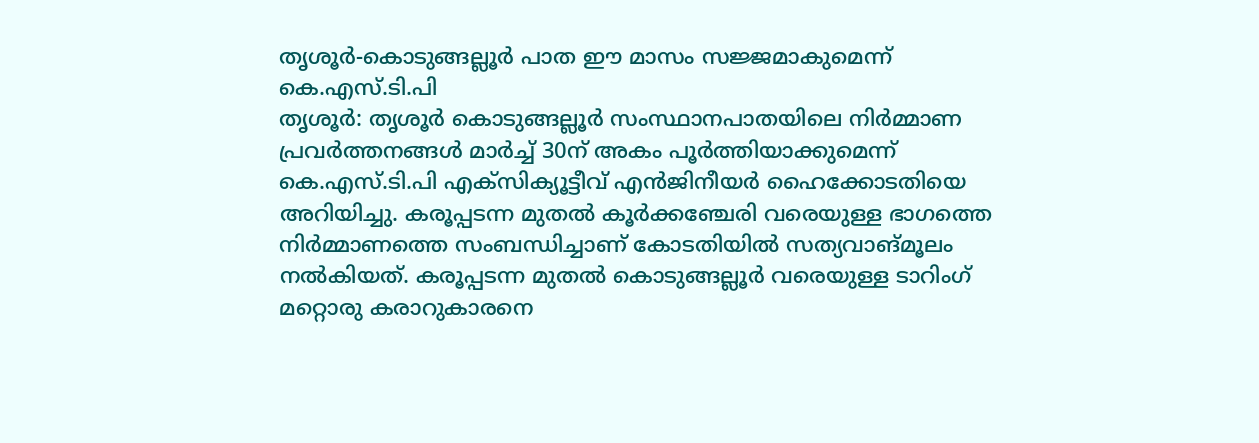തൃശൂർ-കൊടുങ്ങല്ലൂർ പാത ഈ മാസം സജ്ജമാകുമെന്ന് കെ.എസ്.ടി.പി
തൃശൂർ: തൃശൂർ കൊടുങ്ങല്ലൂർ സംസ്ഥാനപാതയിലെ നിർമ്മാണ പ്രവർത്തനങ്ങൾ മാർച്ച് 30ന് അകം പൂർത്തിയാക്കുമെന്ന് കെ.എസ്.ടി.പി എക്സിക്യൂട്ടീവ് എൻജിനീയർ ഹൈക്കോടതിയെ അറിയിച്ചു. കരൂപ്പടന്ന മുതൽ കൂർക്കഞ്ചേരി വരെയുള്ള ഭാഗത്തെ നിർമ്മാണത്തെ സംബന്ധിച്ചാണ് കോടതിയിൽ സത്യവാങ്മൂലം നൽകിയത്. കരൂപ്പടന്ന മുതൽ കൊടുങ്ങല്ലൂർ വരെയുള്ള ടാറിംഗ് മറ്റൊരു കരാറുകാരനെ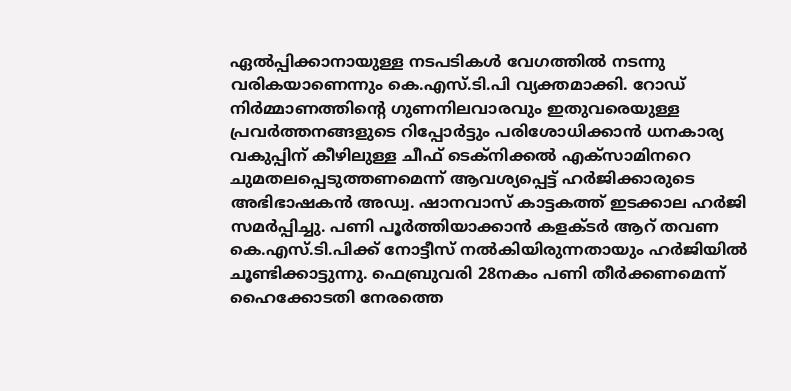ഏൽപ്പിക്കാനായുള്ള നടപടികൾ വേഗത്തിൽ നടന്നു വരികയാണെന്നും കെ.എസ്.ടി.പി വ്യക്തമാക്കി. റോഡ് നിർമ്മാണത്തിന്റെ ഗുണനിലവാരവും ഇതുവരെയുള്ള പ്രവർത്തനങ്ങളുടെ റിപ്പോർട്ടും പരിശോധിക്കാൻ ധനകാര്യ വകുപ്പിന് കീഴിലുള്ള ചീഫ് ടെക്നിക്കൽ എക്സാമിനറെ ചുമതലപ്പെടുത്തണമെന്ന് ആവശ്യപ്പെട്ട് ഹർജിക്കാരുടെ അഭിഭാഷകൻ അഡ്വ. ഷാനവാസ് കാട്ടകത്ത് ഇടക്കാല ഹർജി സമർപ്പിച്ചു. പണി പൂർത്തിയാക്കാൻ കളക്ടർ ആറ് തവണ കെ.എസ്.ടി.പിക്ക് നോട്ടീസ് നൽകിയിരുന്നതായും ഹർജിയിൽ ചൂണ്ടിക്കാട്ടുന്നു. ഫെബ്രുവരി 28നകം പണി തീർക്കണമെന്ന് ഹൈക്കോടതി നേരത്തെ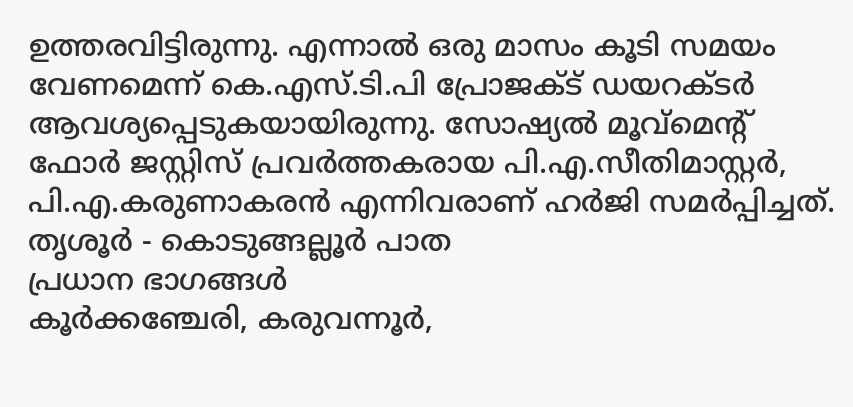ഉത്തരവിട്ടിരുന്നു. എന്നാൽ ഒരു മാസം കൂടി സമയം വേണമെന്ന് കെ.എസ്.ടി.പി പ്രോജക്ട് ഡയറക്ടർ ആവശ്യപ്പെടുകയായിരുന്നു. സോഷ്യൽ മൂവ്മെന്റ് ഫോർ ജസ്റ്റിസ് പ്രവർത്തകരായ പി.എ.സീതിമാസ്റ്റർ, പി.എ.കരുണാകരൻ എന്നിവരാണ് ഹർജി സമർപ്പിച്ചത്.
തൃശൂർ - കൊടുങ്ങല്ലൂർ പാത
പ്രധാന ഭാഗങ്ങൾ
കൂർക്കഞ്ചേരി, കരുവന്നൂർ,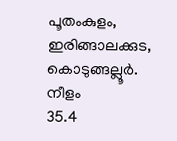പൂതംകുളം, ഇരിങ്ങാലക്കുട, കൊടുങ്ങല്ലൂർ.
നീളം
35.4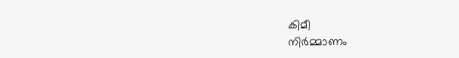കിമീ
നിർമ്മാണം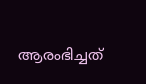ആരംഭിച്ചത്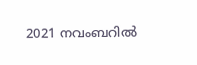2021 നവംബറിൽ